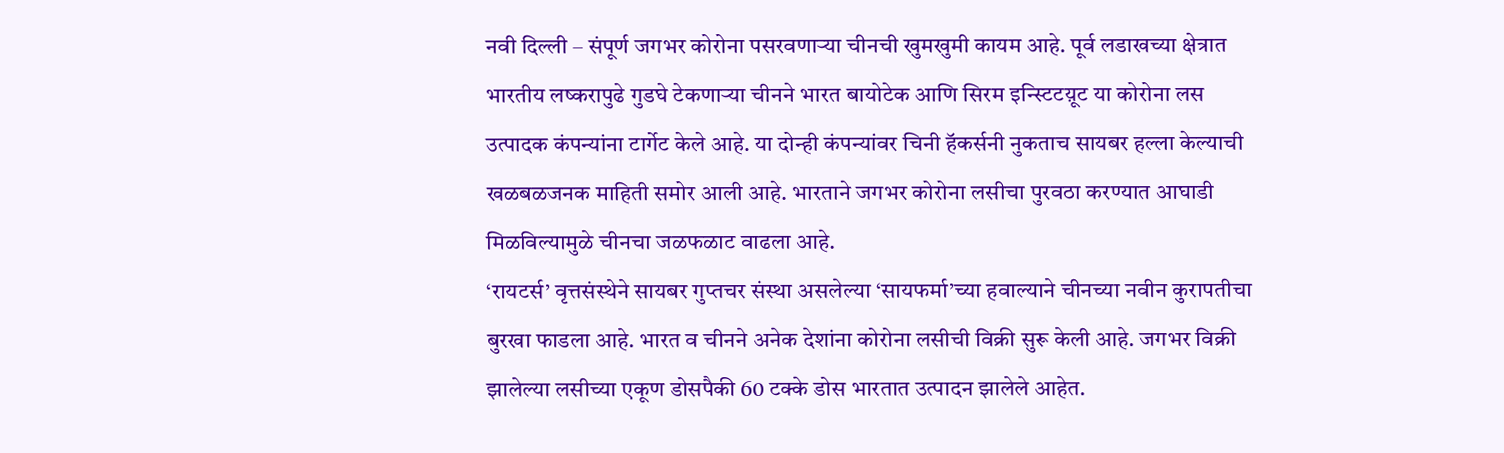नवी दिल्ली – संपूर्ण जगभर कोरोना पसरवणाऱ्या चीनची खुमखुमी कायम आहे. पूर्व लडाखच्या क्षेत्रात भारतीय लष्करापुढे गुडघे टेकणाऱ्या चीनने भारत बायोटेक आणि सिरम इन्स्टिटय़ूट या कोरोना लस उत्पादक कंपन्यांना टार्गेट केले आहे. या दोन्ही कंपन्यांवर चिनी हॅकर्सनी नुकताच सायबर हल्ला केल्याची खळबळजनक माहिती समोर आली आहे. भारताने जगभर कोरोना लसीचा पुरवठा करण्यात आघाडी मिळविल्यामुळे चीनचा जळफळाट वाढला आहे.
‘रायटर्स’ वृत्तसंस्थेने सायबर गुप्तचर संस्था असलेल्या ‘सायफर्मा’च्या हवाल्याने चीनच्या नवीन कुरापतीचा बुरखा फाडला आहे. भारत व चीनने अनेक देशांना कोरोना लसीची विक्री सुरू केली आहे. जगभर विक्री झालेल्या लसीच्या एकूण डोसपैकी 60 टक्के डोस भारतात उत्पादन झालेले आहेत.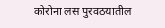कोरोना लस पुरवठयातील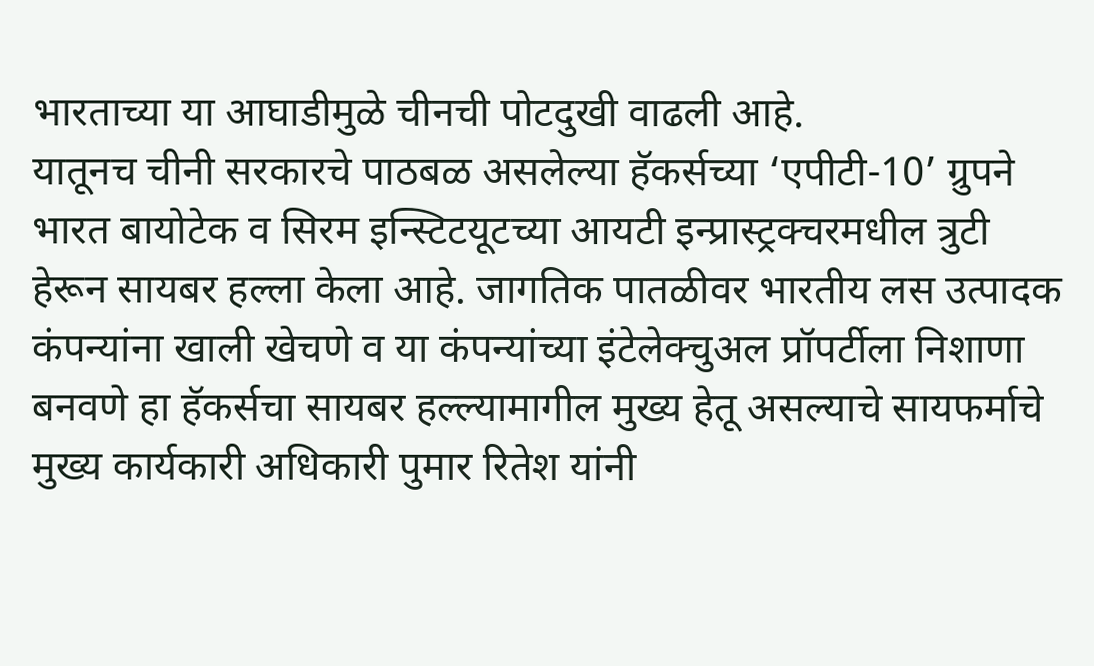भारताच्या या आघाडीमुळे चीनची पोटदुखी वाढली आहे.
यातूनच चीनी सरकारचे पाठबळ असलेल्या हॅकर्सच्या ‘एपीटी-10’ ग्रुपने भारत बायोटेक व सिरम इन्स्टिटयूटच्या आयटी इन्प्रास्ट्रक्चरमधील त्रुटी हेरून सायबर हल्ला केला आहे. जागतिक पातळीवर भारतीय लस उत्पादक कंपन्यांना खाली खेचणे व या कंपन्यांच्या इंटेलेक्चुअल प्रॉपर्टीला निशाणा बनवणे हा हॅकर्सचा सायबर हल्ल्यामागील मुख्य हेतू असल्याचे सायफर्माचे मुख्य कार्यकारी अधिकारी पुमार रितेश यांनी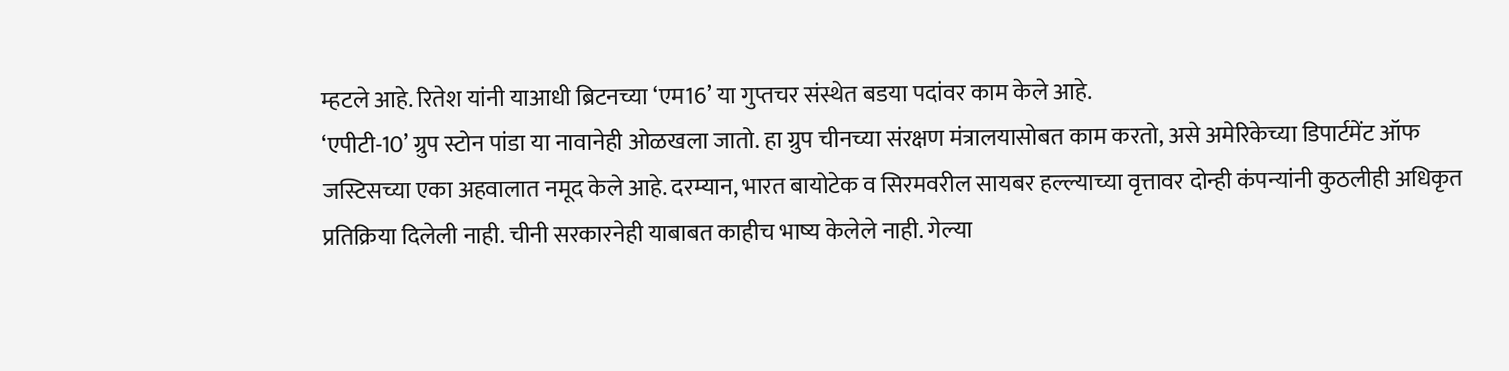म्हटले आहे. रितेश यांनी याआधी ब्रिटनच्या ‘एम16’ या गुप्तचर संस्थेत बडया पदांवर काम केले आहे.
‘एपीटी-10’ ग्रुप स्टोन पांडा या नावानेही ओळखला जातो. हा ग्रुप चीनच्या संरक्षण मंत्रालयासोबत काम करतो, असे अमेरिकेच्या डिपार्टमेंट ऑफ जस्टिसच्या एका अहवालात नमूद केले आहे. दरम्यान, भारत बायोटेक व सिरमवरील सायबर हल्ल्याच्या वृत्तावर दोन्ही कंपन्यांनी कुठलीही अधिकृत प्रतिक्रिया दिलेली नाही. चीनी सरकारनेही याबाबत काहीच भाष्य केलेले नाही. गेल्या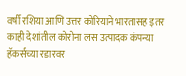वर्षी रशिया आणि उत्तर कोरियाने भारतासह इतर काही देशांतील कोरोना लस उत्पादक कंपन्या हॅकर्सच्या रडारवर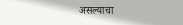असल्याचा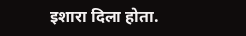इशारा दिला होता.